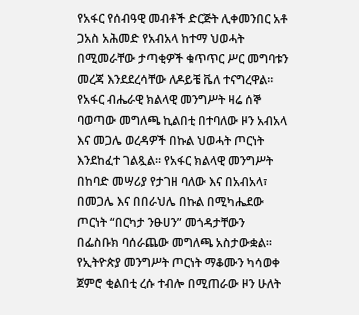የአፋር የሰብዓዊ መብቶች ድርጅት ሊቀመንበር አቶ ጋአስ አሕመድ የአብአላ ከተማ ህወሓት በሚመራቸው ታጣቂዎች ቁጥጥር ሥር መግባቱን መረጃ እንደደረሳቸው ለዶይቼ ቬለ ተናግረዋል።
የአፋር ብሔራዊ ክልላዊ መንግሥት ዛሬ ሰኞ ባወጣው መግለጫ ኪልበቲ በተባለው ዞን አብአላ እና መጋሌ ወረዳዎች በኩል ህወሓት ጦርነት እንደከፈተ ገልጿል። የአፋር ክልላዊ መንግሥት በከባድ መሣሪያ የታገዘ ባለው እና በአብአላ፣ በመጋሌ እና በበራህሌ በኩል በሚካሔደው ጦርነት “በርካታ ንፁሀን” መጎዳታቸውን በፌስቡክ ባሰራጨው መግለጫ አስታውቋል። የኢትዮጵያ መንግሥት ጦርነት ማቆሙን ካሳወቀ ጀምሮ ቂልበቲ ረሱ ተብሎ በሚጠራው ዞን ሁለት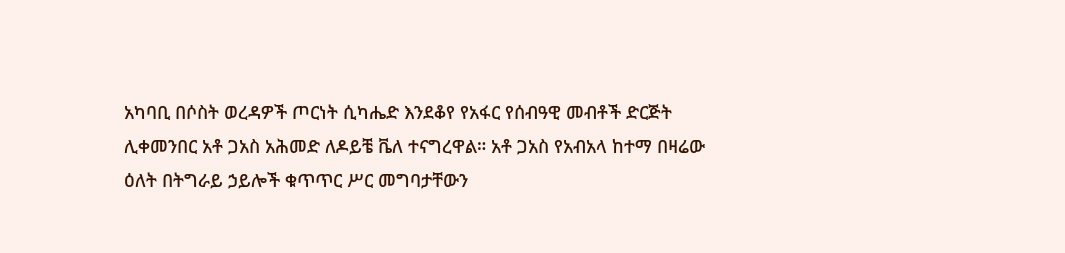አካባቢ በሶስት ወረዳዎች ጦርነት ሲካሔድ እንደቆየ የአፋር የሰብዓዊ መብቶች ድርጅት ሊቀመንበር አቶ ጋአስ አሕመድ ለዶይቼ ቬለ ተናግረዋል። አቶ ጋአስ የአብአላ ከተማ በዛሬው ዕለት በትግራይ ኃይሎች ቁጥጥር ሥር መግባታቸውን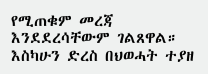የሚጠቁም መረጃ እንደደረሳቸውም ገልጸዋል። እስካሁን ድረስ በህወሓት ተያዘ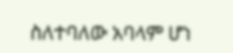ስለተባለው አባላም ሆነ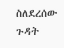ስለደረሰው ጉዳት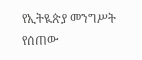የኢትዪጵያ መንግሥት የሰጠው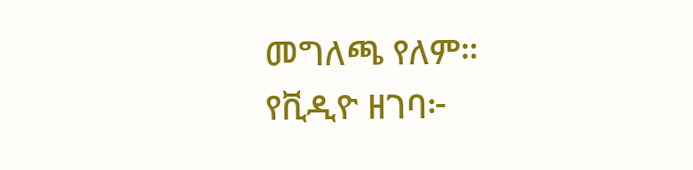መግለጫ የለም።
የቪዲዮ ዘገባ፦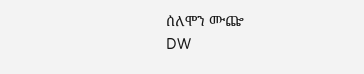ሰለሞን ሙጬ
DW